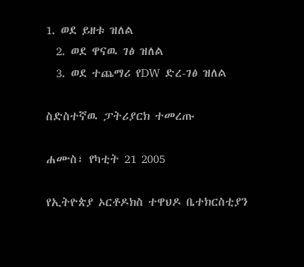1. ወደ ይዘቱ ዝለል
  2. ወደ ዋናዉ ገፅ ዝለል
  3. ወደ ተጨማሪ የDW ድረ-ገፅ ዝለል

ስድስተኛዉ ፓትሪያርክ ተመረጡ

ሐሙስ፣ የካቲት 21 2005

የኢትዮጵያ ኦርቶዶክስ ተዋህዶ ቤተክርስቲያን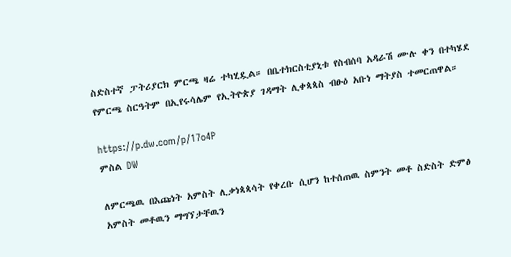ስድስተኛ ፓትሪያርክ ምርጫ ዛሬ ተካሂዷል። በቤተክርስቲያኒቱ የስብሰባ አዳራሽ ሙሉ ቀን በተካሄደ የምርጫ ስርዓትም በኢየሩሳሌም የኢትዮጵያ ገዳማት ሊቀጳጳስ ብፁዕ አቡነ ማትያስ ተመርጠዋል።

https://p.dw.com/p/17o4P
ምስል DW

ለምርጫዉ በእጩነት አምስት ሊቃነጳጳሳት የቀረቡ ሲሆን ከተሰጠዉ ስምንት መቶ ስድስት ድምፅ አምስት መቶዉን ማግኘታቸዉን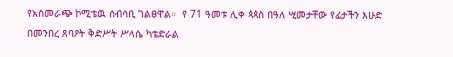የአስመራጭ ኮሚቴዉ ሰብሳቢ ገልፀዋል።  የ 71 ዓመቱ ሊቀ ጳጳስ በዓለ ሢመታቸው የፊታችን እሁድ በመንበረ ጸባዖት ቅድሥት ሥላሴ ካቴድራል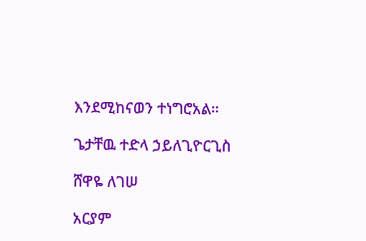እንደሚከናወን ተነግሮአል።

ጌታቸዉ ተድላ ኃይለጊዮርጊስ

ሸዋዬ ለገሠ

አርያም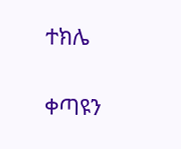ተክሌ

ቀጣዩን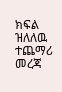ክፍል ዝለለዉ ተጨማሪ መረጃ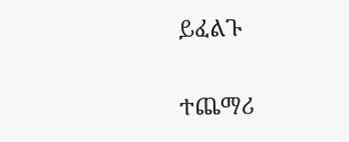ይፈልጉ

ተጨማሪ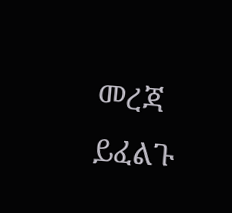መረጃ ይፈልጉ